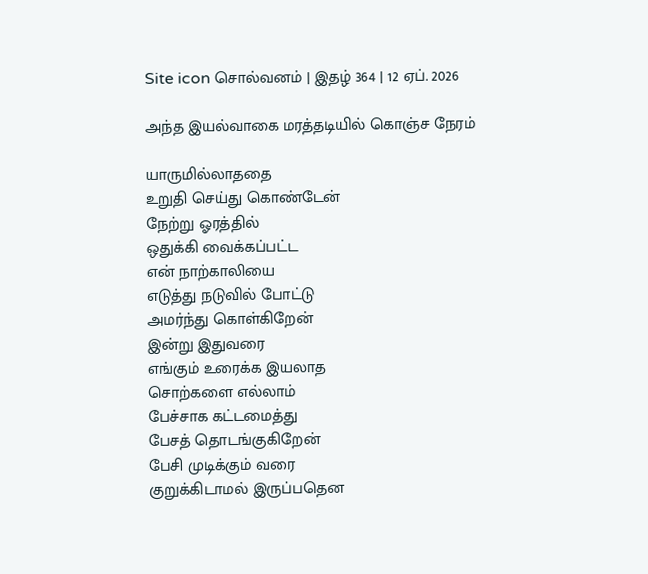Site icon சொல்வனம் | இதழ் 364 | 12 ஏப். 2026

அந்த இயல்வாகை மரத்தடியில் கொஞ்ச நேரம்

யாருமில்லாததை
உறுதி செய்து கொண்டேன்
நேற்று ஓரத்தில்
ஒதுக்கி வைக்கப்பட்ட
என் நாற்காலியை
எடுத்து நடுவில் போட்டு
அமர்ந்து கொள்கிறேன்
இன்று இதுவரை
எங்கும் உரைக்க இயலாத
சொற்களை எல்லாம்
பேச்சாக கட்டமைத்து
பேசத் தொடங்குகிறேன்
பேசி முடிக்கும் வரை
குறுக்கிடாமல் இருப்பதென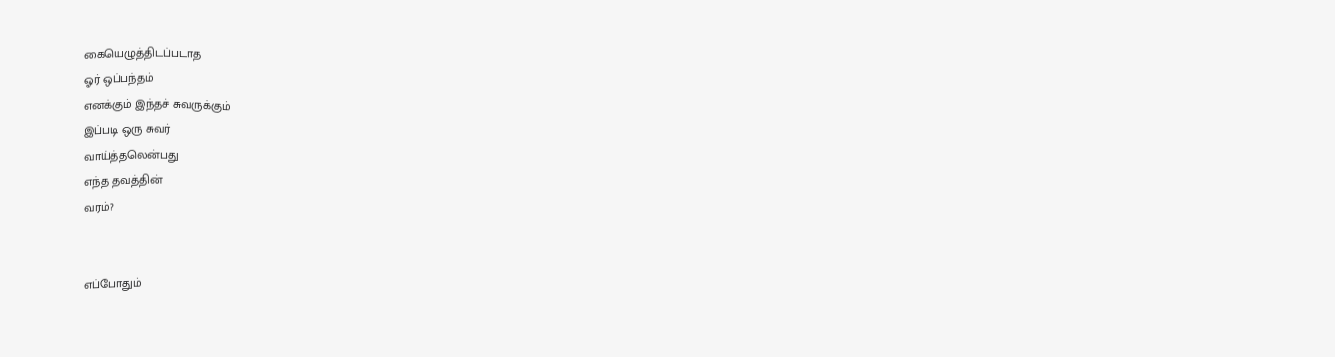கையெழுத்திடப்படாத
ஓர் ஒப்பந்தம்
எனக்கும் இந்தச் சுவருக்கும்
இப்படி ஒரு சுவர்
வாய்த்தலென்பது
எந்த தவத்தின்
வரம்?


எப்போதும்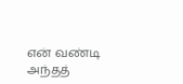என் வண்டி
அந்தத்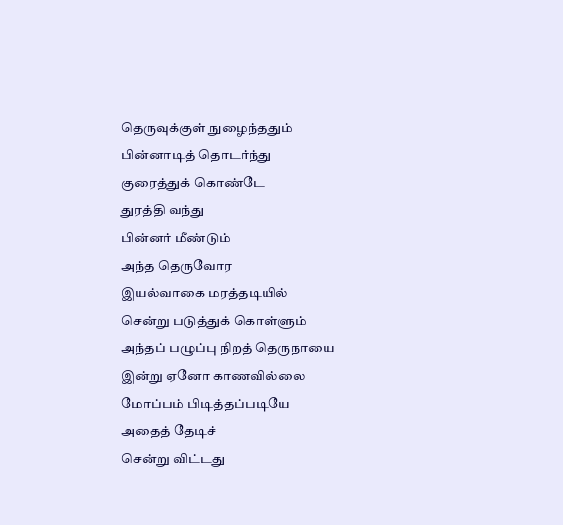தெருவுக்குள் நுழைந்ததும்
பின்னாடித் தொடர்ந்து
குரைத்துக் கொண்டே
துரத்தி வந்து
பின்னர் மீண்டும்
அந்த தெருவோர
இயல்வாகை மரத்தடியில்
சென்று படுத்துக் கொள்ளும்
அந்தப் பழுப்பு நிறத் தெருநாயை
இன்று ஏனோ காணவில்லை
மோப்பம் பிடித்தப்படியே
அதைத் தேடிச்
சென்று விட்டது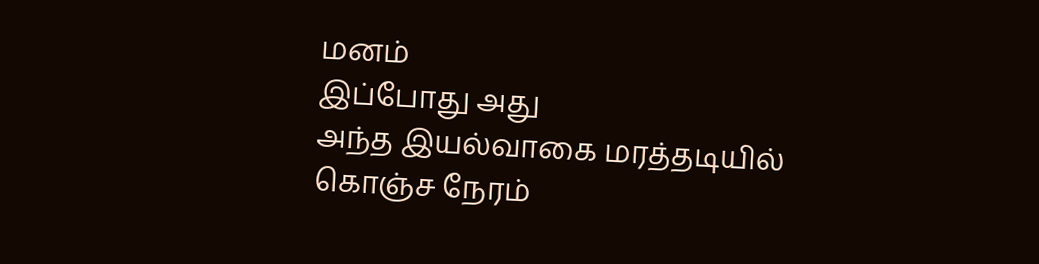மனம்
இப்போது அது
அந்த இயல்வாகை மரத்தடியில்
கொஞ்ச நேரம்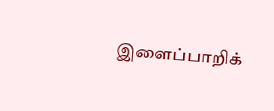இளைப்பாறிக்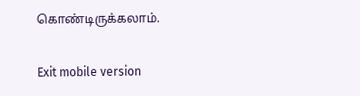கொண்டிருக்கலாம்.

Exit mobile version